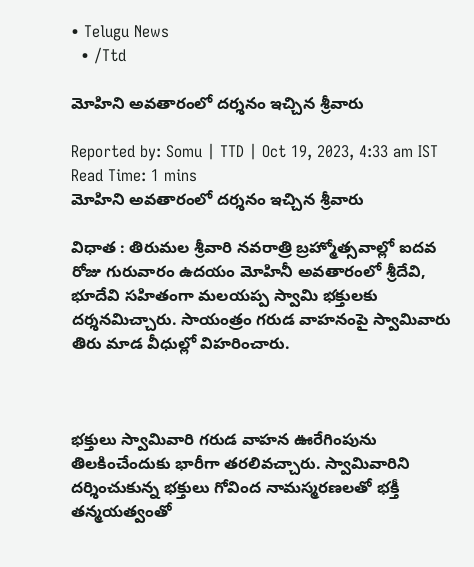• Telugu News
  • /Ttd

మోహిని అవతారంలో దర్శనం ఇచ్చిన శ్రీవారు

Reported by: Somu | TTD | Oct 19, 2023, 4:33 am IST
Read Time: 1 mins
మోహిని అవతారంలో దర్శనం ఇచ్చిన శ్రీవారు

విధాత : తిరుమల శ్రీవారి నవరాత్రి బ్రహ్మోత్సవాల్లో ఐదవ రోజు గురువారం ఉదయం మోహినీ అవతారంలో శ్రీదేవి, భూదేవి సహితంగా మలయప్ప స్వామి భక్తులకు దర్శనమిచ్చారు. సాయంత్రం గరుడ వాహనంపై స్వామివారు తిరు మాడ వీధుల్లో విహరించారు.



భక్తులు స్వామివారి గరుడ వాహన ఊరేగింపును తిలకించేందుకు భారీగా తరలివచ్చారు. స్వామివారిని దర్శించుకున్న భక్తులు గోవింద నామస్మరణలతో భక్తీ తన్మయత్వంతో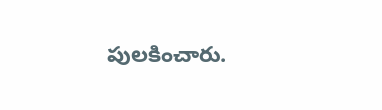పులకించారు.